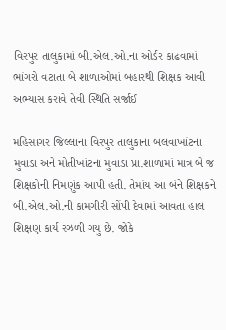વિરપુર તાલુકામાં બી.એલ.ઓ.ના ઓર્ડર કાઢવામાં ભાંગરો વટાતા બે શાળાઓમાં બહારથી શિક્ષક આવી અભ્યાસ કરાવે તેવી સ્થિતિ સર્જાઈ

મહિસાગર જિલ્લાના વિરપુર તાલુકાના બલવાખાંટના મુવાડા અને મોતીખાંટના મુવાડા પ્રા.શાળામાં માત્ર બે જ શિક્ષકોની નિમણુંક આપી હતી. તેમાંય આ બંને શિક્ષકને બી.એલ.ઓ.ની કામગીરી સોંપી દેવામાં આવતા હાલ શિક્ષણ કાર્ય રઝળી ગયુ છે. જોકે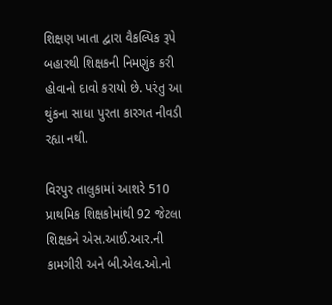શિક્ષણ ખાતા દ્વારા વૈકલ્પિક રૂપે બહારથી શિક્ષકની નિમણુંક કરી હોવાનો દાવો કરાયો છે. પરંતુ આ થુંકના સાધા પુરતા કારગત નીવડી રહ્યા નથી.

વિરપુર તાલુકામાં આશરે 510 પ્રાથમિક શિક્ષકોમાંથી 92 જેટલા શિક્ષકને એસ.આઈ.આર.ની કામગીરી અને બી.એલ.ઓ.નો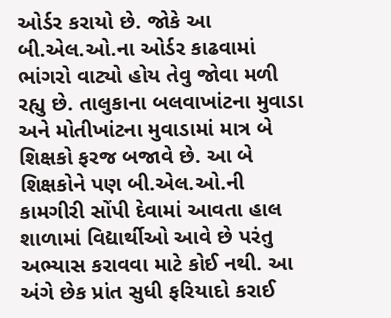ઓર્ડર કરાયો છે. જોકે આ બી.એલ.ઓ.ના ઓર્ડર કાઢવામાં ભાંગરો વાટ્યો હોય તેવુ જોવા મળી રહ્યુ છે. તાલુકાના બલવાખાંટના મુવાડા અને મોતીખાંટના મુવાડામાં માત્ર બે શિક્ષકો ફરજ બજાવે છે. આ બે શિક્ષકોને પણ બી.એલ.ઓ.ની કામગીરી સોંપી દેવામાં આવતા હાલ શાળામાં વિદ્યાર્થીઓ આવે છે પરંતુ અભ્યાસ કરાવવા માટે કોઈ નથી. આ અંગે છેક પ્રાંત સુધી ફરિયાદો કરાઈ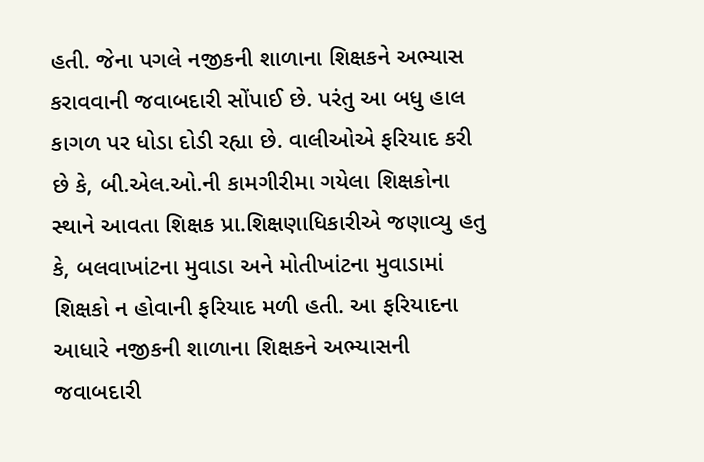હતી. જેના પગલે નજીકની શાળાના શિક્ષકને અભ્યાસ કરાવવાની જવાબદારી સોંપાઈ છે. પરંતુ આ બધુ હાલ કાગળ પર ધોડા દોડી રહ્યા છે. વાલીઓએ ફરિયાદ કરી છે કે, બી.એલ.ઓ.ની કામગીરીમા ગયેલા શિક્ષકોના સ્થાને આવતા શિક્ષક પ્રા.શિક્ષણાધિકારીએ જણાવ્યુ હતુ કે, બલવાખાંટના મુવાડા અને મોતીખાંટના મુવાડામાં શિક્ષકો ન હોવાની ફરિયાદ મળી હતી. આ ફરિયાદના આધારે નજીકની શાળાના શિક્ષકને અભ્યાસની જવાબદારી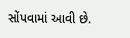સોંપવામાં આવી છે.